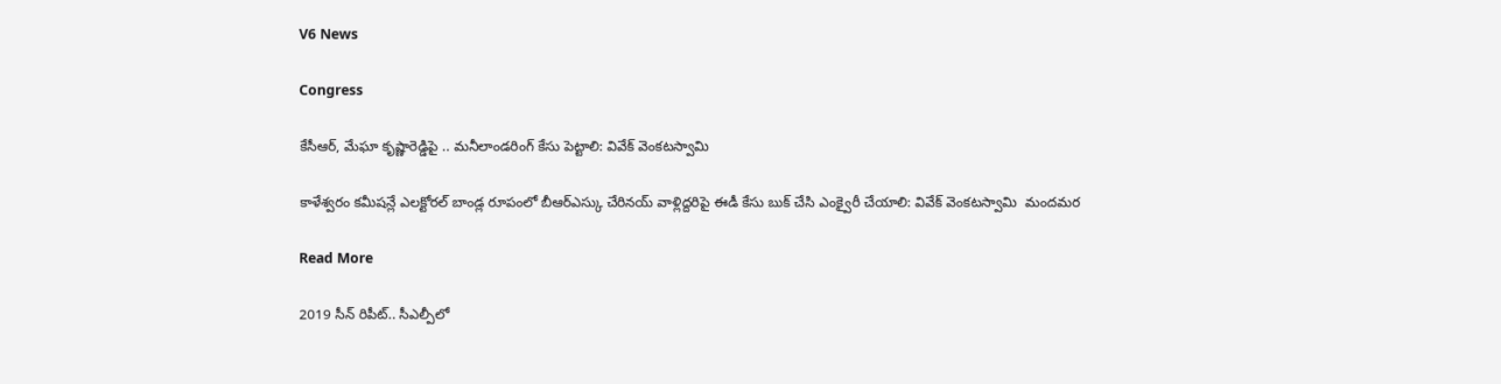V6 News

Congress

కేసీఆర్, మేఘా కృష్ణారెడ్డిపై .. మనీలాండరింగ్ కేసు పెట్టాలి: వివేక్ వెంకటస్వామి

కాళేశ్వరం కమీషన్లే ఎలక్టోరల్ బాండ్ల రూపంలో బీఆర్ఎస్కు చేరినయ్ వాళ్లిద్దరిపై ఈడీ కేసు బుక్ చేసి ఎంక్వైరీ చేయాలి: వివేక్ వెంకటస్వామి  మందమర

Read More

2019 సీన్ రిపీట్.. సీఎల్పీలో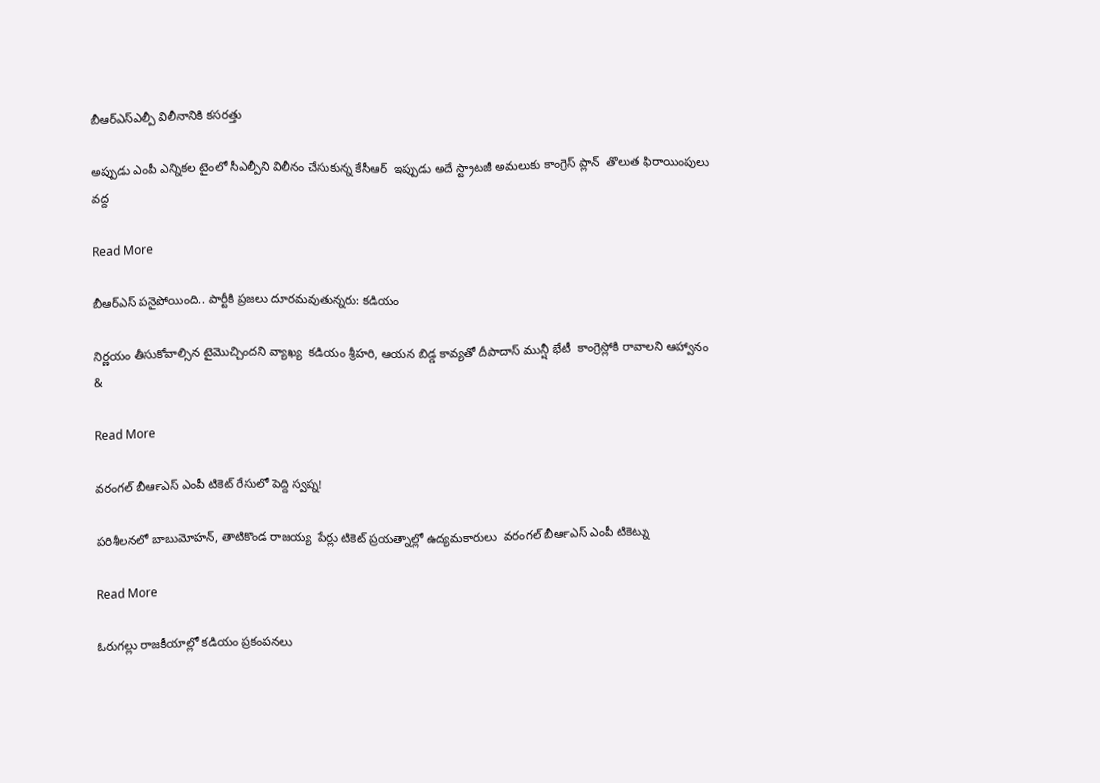బీఆర్ఎస్ఎల్పీ విలీనానికి కసరత్తు

అప్పుడు ఎంపీ ఎన్నికల టైంలో సీఎల్పీని విలీనం చేసుకున్న కేసీఆర్  ఇప్పుడు అదే స్ట్రాటజీ అమలుకు కాంగ్రెస్ ప్లాన్  తొలుత ఫిరాయింపులు వద్ద

Read More

బీఆర్ఎస్ పనైపోయింది.. పార్టీకి ప్రజలు దూరమవుతున్నరు: కడియం

నిర్ణయం తీసుకోవాల్సిన టైమొచ్చిందని వ్యాఖ్య  కడియం శ్రీహరి, ఆయన బిడ్డ కావ్యతో దీపాదాస్ మున్షీ భేటీ  కాంగ్రెస్లోకి రావాలని ఆహ్వానం &

Read More

వరంగల్‍ బీఆర్‍ఎస్‍ ఎంపీ టికెట్‍ రేసులో పెద్ది స్వప్న!

పరిశీలనలో బాబుమోహన్, తాటికొండ రాజయ్య  పేర్లు టికెట్‍ ప్రయత్నాల్లో ఉద్యమకారులు  వరంగల్‍ బీఆర్‍ఎస్‍ ఎంపీ టికెట్ను

Read More

ఓరుగల్లు రాజకీయాల్లో కడియం ప్రకంపనలు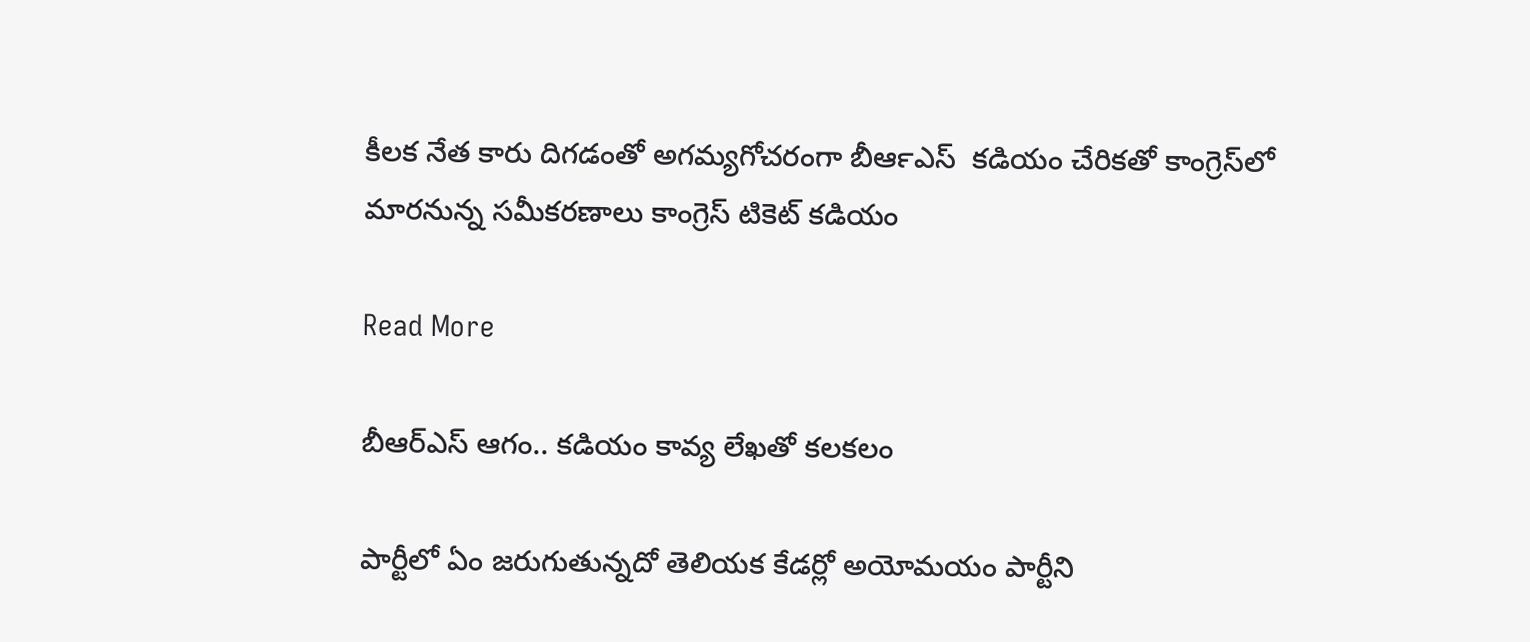కీలక నేత కారు దిగడంతో అగమ్యగోచరంగా బీఆర్‍ఎస్‍  కడియం చేరికతో కాంగ్రెస్‍లో మారనున్న సమీకరణాలు కాంగ్రెస్‍ టికెట్‍ కడియం

Read More

బీఆర్ఎస్ ఆగం.. కడియం కావ్య లేఖతో కలకలం

పార్టీలో ఏం జరుగుతున్నదో తెలియక కేడర్లో అయోమయం పార్టీని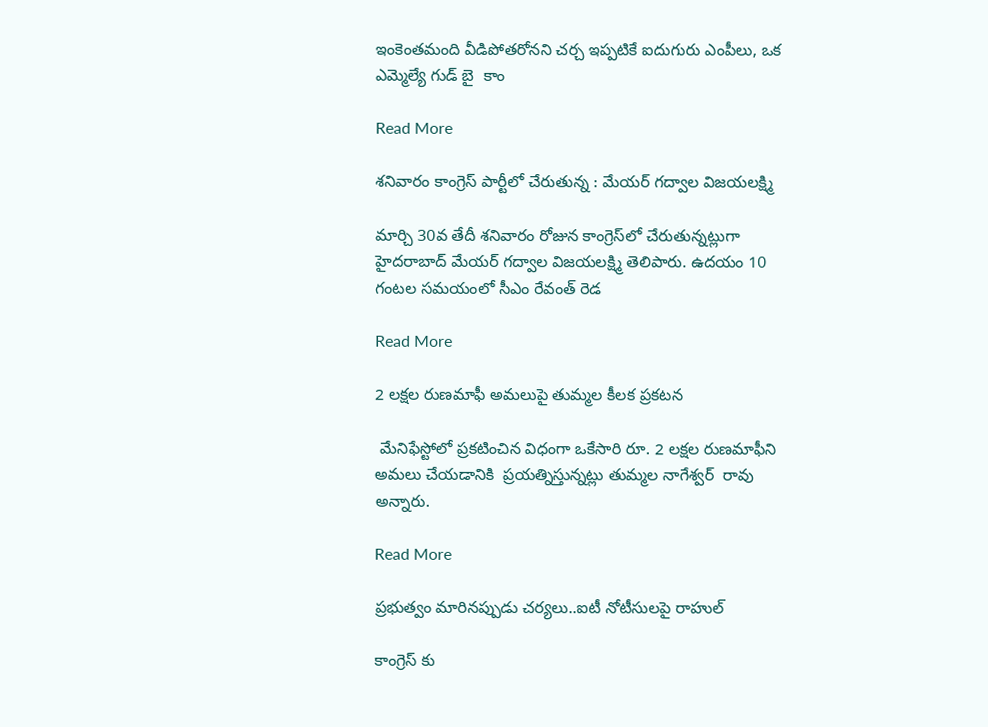ఇంకెంతమంది వీడిపోతరోనని చర్చ ఇప్పటికే ఐదుగురు ఎంపీలు, ఒక ఎమ్మెల్యే గుడ్ బై  కాం

Read More

శనివారం కాంగ్రెస్‌ పార్టీలో చేరుతున్న : మేయర్‌ గద్వాల విజయలక్ష్మి

మార్చి 30వ తేదీ శనివారం రోజున కాంగ్రెస్‌లో చేరుతున్నట్లుగా హైదరాబాద్ మేయర్ గద్వాల విజయలక్ష్మి తెలిపారు. ఉదయం 10 గంటల సమయంలో సీఎం రేవంత్‌ రెడ

Read More

2 లక్షల రుణమాఫీ అమలుపై తుమ్మల కీలక ప్రకటన

 మేనిఫేస్టోలో ప్రకటించిన విధంగా ఒకేసారి రూ. 2 లక్షల రుణమాఫీని అమలు చేయడానికి  ప్రయత్నిస్తున్నట్లు తుమ్మల నాగేశ్వర్  రావు  అన్నారు.

Read More

ప్రభుత్వం మారినప్పుడు చర్యలు..ఐటీ నోటీసులపై రాహుల్

కాంగ్రెస్ కు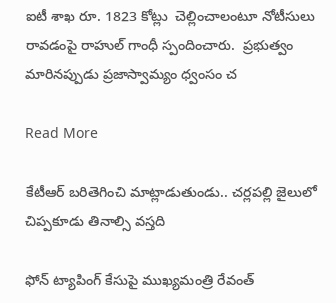ఐటీ శాఖ రూ. 1823 కోట్లు  చెల్లించాలంటూ నోటీసులు రావడంపై రాహుల్ గాంధీ స్పందించారు.  ప్రభుత్వం మారినప్పుడు ప్రజాస్వామ్యం ధ్వంసం చ

Read More

కేటీఆర్ బరితెగించి మాట్లాడుతుండు.. చర్లపల్లి జైలులో చిప్పకూడు తినాల్సి వస్తది

ఫోన్ ట్యాపింగ్ కేసుపై ముఖ్యమంత్రి రేవంత్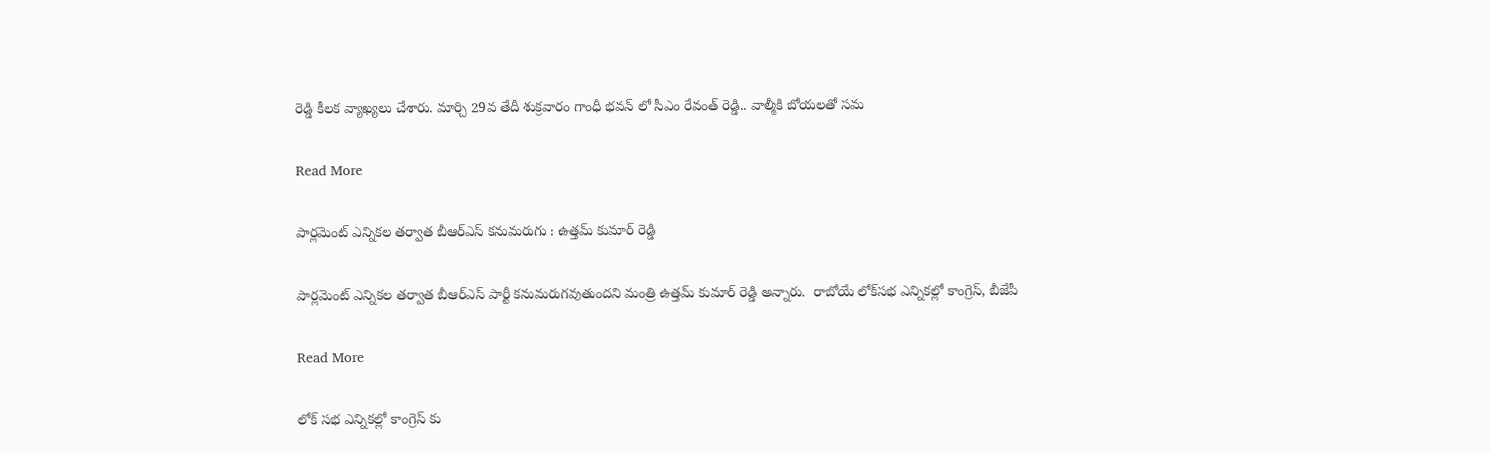రెడ్డి కీలక వ్యాఖ్యలు చేశారు. మార్చి 29వ తేదీ శుక్రవారం గాంధీ భవన్ లో సీఎం రేవంత్ రెడ్డి.. వాల్మీకి బోయలతో సమ

Read More

పార్లమెంట్ ఎన్నికల తర్వాత బీఆర్ఎస్ కనుమరుగు : ఉత్తమ్ కుమార్ రెడ్డి

పార్లమెంట్ ఎన్నికల తర్వాత బీఆర్ఎస్ పార్టీ కనుమరుగవుతుందని మంత్రి ఉత్తమ్ కుమార్ రెడ్డి అన్నారు.  రాబోయే లోక్‌సభ ఎన్నికల్లో కాంగ్రెస్, బీజేపీ

Read More

లోక్ సభ ఎన్నికల్లో కాంగ్రెస్ కు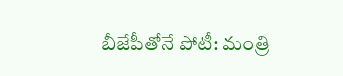బీజేపీతోనే పోటీ: మంత్రి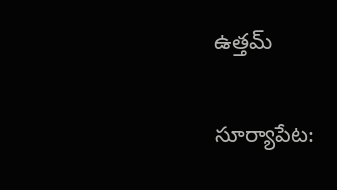ఉత్తమ్

సూర్యాపేట: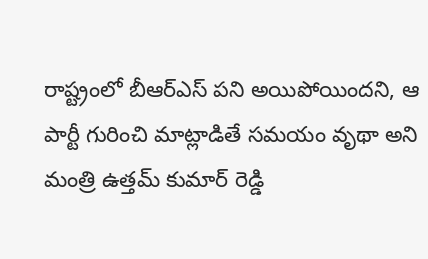రాష్ట్రంలో బీఆర్ఎస్ పని అయిపోయిందని, ఆ పార్టీ గురించి మాట్లాడితే సమయం వృథా అని మంత్రి ఉత్తమ్ కుమార్ రెడ్డి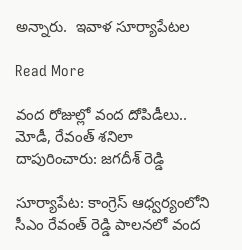అన్నారు.  ఇవాళ సూర్యాపేటల

Read More

వంద రోజుల్లో వంద దోపిడీలు.. మోడీ, రేవంత్ శనిలా దాపురించారు: జగదీశ్ రెడ్డి

సూర్యాపేట: కాంగ్రెస్ ఆధ్వర్యంలోని సీఎం రేవంత్ రెడ్డి పాలనలో వంద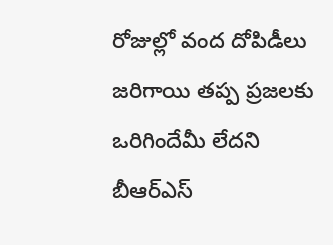రోజుల్లో వంద దోపిడీలు జరిగాయి తప్ప ప్రజలకు ఒరిగిందేమీ లేదని బీఆర్ఎస్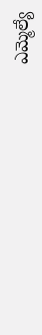ఎమ్మెల్యే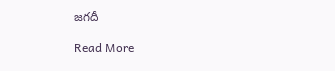జగదీ

Read More